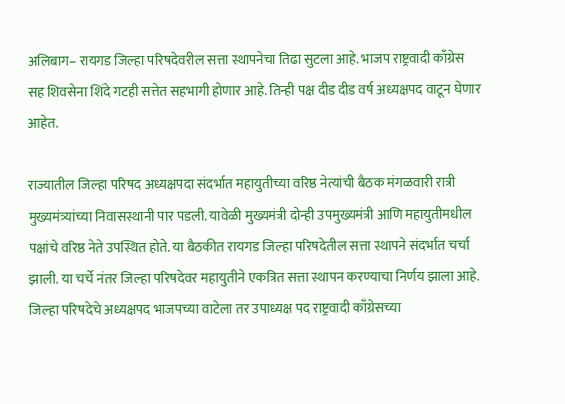अलिबाग– रायगड जिल्हा परिषदेवरील सत्ता स्थापनेचा तिढा सुटला आहे. भाजप राष्ट्रवादी काँग्रेस सह शिवसेना शिंदे गटही सत्तेत सहभागी होणार आहे. तिन्ही पक्ष दीड दीड वर्ष अध्यक्षपद वाटून घेणार आहेत.

राज्यातील जिल्हा परिषद अध्यक्षपदा संदर्भात महायुतीच्या वरिष्ठ नेत्यांची बैठक मंगळवारी रात्री मुख्यमंत्र्यांच्या निवासस्थानी पार पडली. यावेळी मुख्यमंत्री दोन्ही उपमुख्यमंत्री आणि महायुतीमधील पक्षांचे वरिष्ठ नेते उपस्थित होते. या बैठकीत रायगड जिल्हा परिषदेतील सत्ता स्थापने संदर्भात चर्चा झाली. या चर्चे नंतर जिल्हा परिषदेवर महायुतीने एकत्रित सत्ता स्थापन करण्याचा निर्णय झाला आहे. जिल्हा परिषदेचे अध्यक्षपद भाजपच्या वाटेला तर उपाध्यक्ष पद राष्ट्रवादी काँग्रेसच्या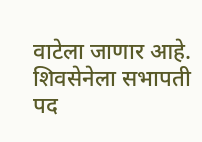वाटेला जाणार आहे. शिवसेनेला सभापती पद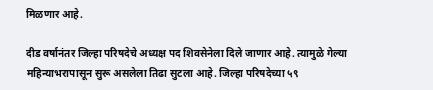मिळणार आहे.

दीड वर्षानंतर जिल्हा परिषदेचे अध्यक्ष पद शिवसेनेला दिले जाणार आहे. त्यामुळे गेल्या महिन्याभरापासून सुरू असलेला तिढा सुटला आहे. जिल्हा परिषदेच्या ५९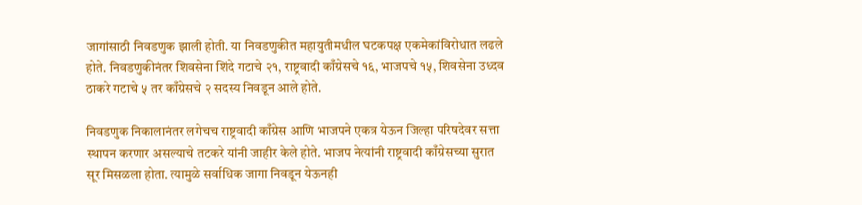जागांसाठी निवडणुक झाली होती. या निवडणुकीत महायुतीमधील घटकपक्ष एकमेकांविरोधात लढले होते. निवडणुकीनंतर शिवसेना शिंदे गटाचे २१, राष्ट्रवादी काँग्रेसचे १६, भाजपचे १५, शिवसेना उध्दव ठाकरे गटाचे ५ तर काँग्रेसचे २ सदस्य निवडून आले होते.

निवडणुक निकालानंतर लगेचच राष्ट्रवादी काँग्रेस आणि भाजपने एकत्र येऊन जिल्हा परिषदेवर सत्ता स्थापन करणार असल्याचे तटकरे यांनी जाहीर केले होते. भाजप नेत्यांनी राष्ट्रवादी काँग्रेसच्या सुरात सूर मिसळला होता. त्यामुळे सर्वाधिक जागा निवडून येऊनही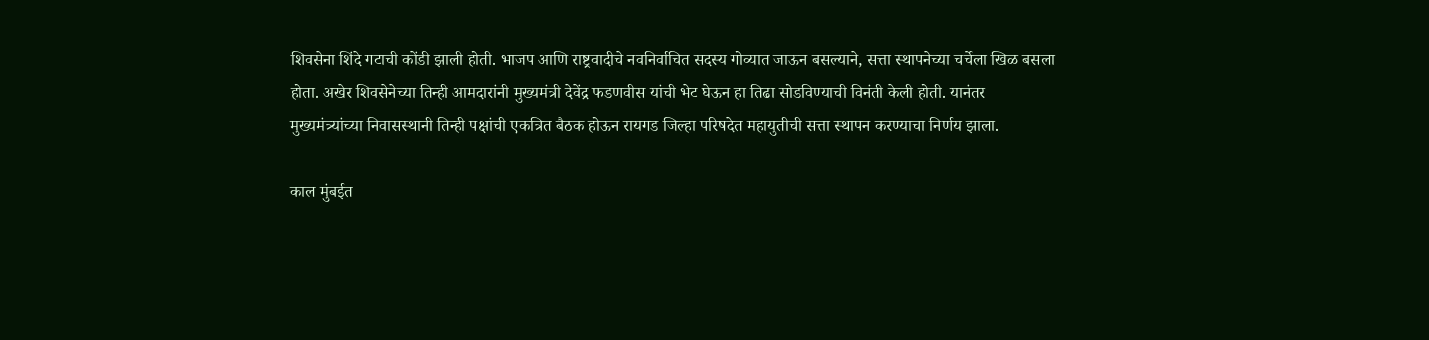शिवसेना शिंदे गटाची कोंडी झाली होती. भाजप आणि राष्ट्रवादीचे नवनिर्वाचित सदस्य गोव्यात जाऊन बसल्याने, सत्ता स्थापनेच्या चर्चेला खिळ बसला होता. अखेर शिवसेनेच्या तिन्ही आमदारांनी मुख्यमंत्री देवेंद्र फडणवीस यांची भेट घेऊन हा तिढा सोडविण्याची विनंती केली होती. यानंतर मुख्यमंत्र्यांच्या निवासस्थानी तिन्ही पक्षांची एकत्रित बैठक होऊन रायगड जिल्हा परिषदेत महायुतीची सत्ता स्थापन करण्याचा निर्णय झाला.

काल मुंबईत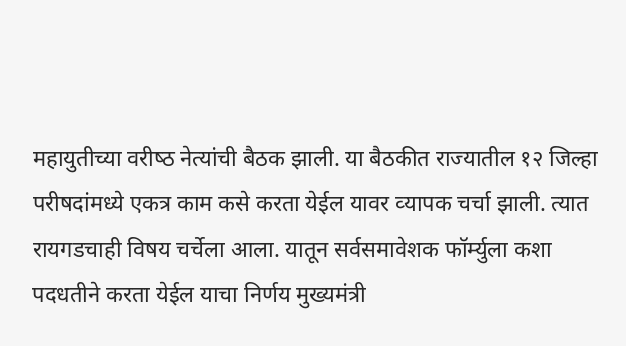महायुतीच्‍या वरीष्‍ठ नेत्‍यांची बैठक झाली. या बैठकीत राज्‍यातील १२ जिल्‍हा परीषदांमध्‍ये एकत्र काम कसे करता येईल यावर व्‍यापक चर्चा झाली. त्‍यात रायगडचाही विषय चर्चेला आला. यातून सर्वसमावेशक फॉर्म्‍युला कशा पदधतीने करता येईल याचा निर्णय मुख्‍यमंत्री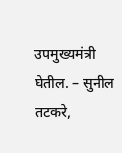उपमुख्‍यमंत्री घेतील. – सुनील तटकरे,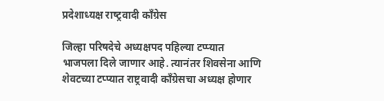प्रदेशाध्‍यक्ष राष्‍ट्रवादी काँग्रेस

जिल्हा परिषदेचे अध्यक्षपद पहिल्या टप्प्यात भाजपला दिले जाणार आहे. त्यानंतर शिवसेना आणि शेवटच्या टप्प्यात राष्ट्रवादी काँग्रेसचा अध्यक्ष होणार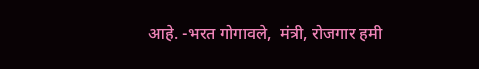आहे. -भरत गोगावले,  मंत्री, रोजगार हमी